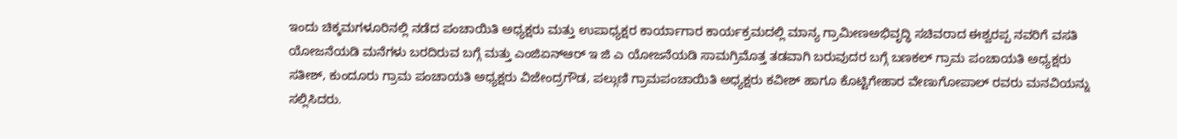ಇಂದು ಚಿಕ್ಕಮಗಳೂರಿನಲ್ಲಿ ನಡೆದ ಪಂಚಾಯಿತಿ ಅಧ್ಯಕ್ಷರು ಮತ್ತು ಉಪಾಧ್ಯಕ್ಷರ ಕಾರ್ಯಾಗಾರ ಕಾರ್ಯಕ್ರಮದಲ್ಲಿ ಮಾನ್ಯ ಗ್ರಾಮೀಣಅಭಿವೃದ್ಧಿ ಸಚಿವರಾದ ಈಶ್ವರಪ್ಪ ನವರಿಗೆ ವಸತಿ ಯೋಜನೆಯಡಿ ಮನೆಗಳು ಬರದಿರುವ ಬಗ್ಗೆ ಮತ್ತು ಎಂಜಿಏನ್ಆರ್ ಇ ಜಿ ಎ ಯೋಜನೆಯಡಿ ಸಾಮಗ್ರಿಮೊತ್ತ ತಡವಾಗಿ ಬರುವುದರ ಬಗ್ಗೆ ಬಣಕಲ್ ಗ್ರಾಮ ಪಂಚಾಯತಿ ಅಧ್ಯಕ್ಷರು ಸತೀಶ್, ಕುಂದೂರು ಗ್ರಾಮ ಪಂಚಾಯತಿ ಅಧ್ಯಕ್ಷರು ವಿಜೇಂದ್ರಗೌಡ, ಪಲ್ಗುಣಿ ಗ್ರಾಮಪಂಚಾಯಿತಿ ಅಧ್ಯಕ್ಷರು ಕವೀಶ್ ಹಾಗೂ ಕೊಟ್ಟಿಗೇಹಾರ ವೇಣುಗೋಪಾಲ್ ರವರು ಮನವಿಯನ್ನು ಸಲ್ಲಿಸಿದರು.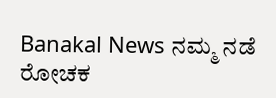Banakal News ನಮ್ಮ ನಡೆ ರೋಚಕ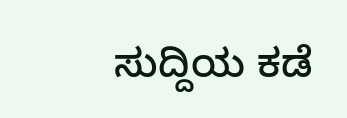ಸುದ್ದಿಯ ಕಡೆ